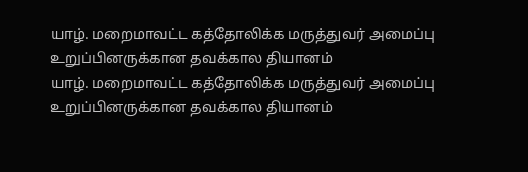யாழ். மறைமாவட்ட கத்தோலிக்க மருத்துவர் அமைப்பு உறுப்பினருக்கான தவக்கால தியானம்
யாழ். மறைமாவட்ட கத்தோலிக்க மருத்துவர் அமைப்பு உறுப்பினருக்கான தவக்கால தியானம்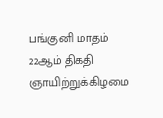பங்குனி மாதம் 22ஆம் திகதி ஞாயிற்றுக்கிழமை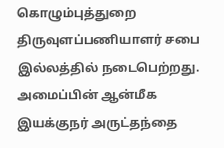கொழும்புத்துறை திருவுளப்பணியாளர் சபை இல்லத்தில் நடைபெற்றது. அமைப்பின் ஆன்மீக இயக்குநர் அருட்தந்தை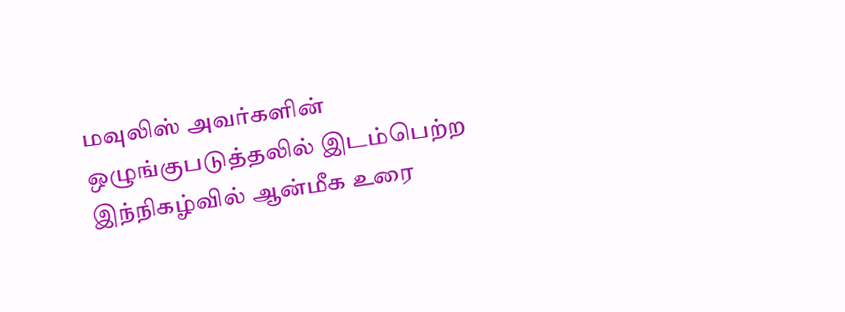மவுலிஸ் அவர்களின் ஒழுங்குபடுத்தலில் இடம்பெற்ற இந்நிகழ்வில் ஆன்மீக உரை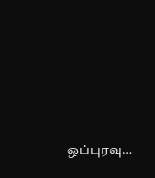ஒப்புரவு…